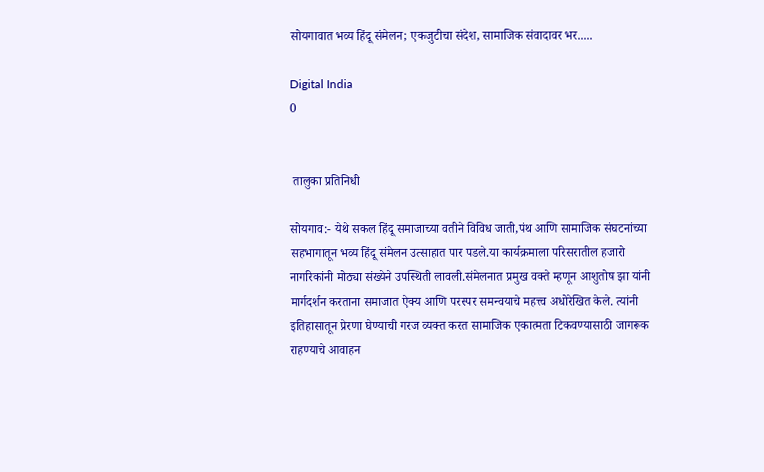सोयगावात भव्य हिंदू संमेलन; एकजुटीचा संदेश, सामाजिक संवादावर भर.....

Digital India
0


 तालुका प्रतिनिधी

सोयगाव:- येथे सकल हिंदू समाजाच्या वतीने विविध जाती,पंथ आणि सामाजिक संघटनांच्या सहभागातून भव्य हिंदू संमेलन उत्साहात पार पडले.या कार्यक्रमाला परिसरातील हजारो नागरिकांनी मोठ्या संख्येने उपस्थिती लावली.संमेलनात प्रमुख वक्ते म्हणून आशुतोष झा यांनी मार्गदर्शन करताना समाजात ऐक्य आणि परस्पर समन्वयाचे महत्त्व अधोरेखित केले. त्यांनी इतिहासातून प्रेरणा घेण्याची गरज व्यक्त करत सामाजिक एकात्मता टिकवण्यासाठी जागरूक राहण्याचे आवाहन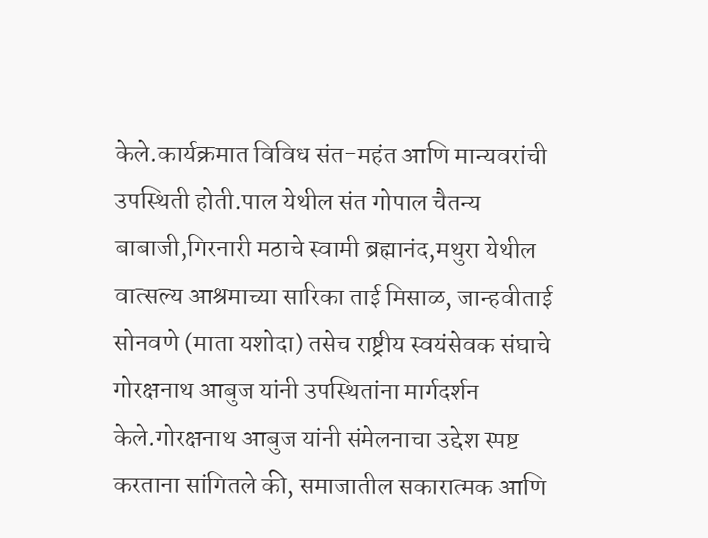केले.कार्यक्रमात विविध संत-महंत आणि मान्यवरांची उपस्थिती होती.पाल येथील संत गोपाल चैतन्य बाबाजी,गिरनारी मठाचे स्वामी ब्रह्मानंद,मथुरा येथील वात्सल्य आश्रमाच्या सारिका ताई मिसाळ, जान्हवीताई सोनवणे (माता यशोदा) तसेच राष्ट्रीय स्वयंसेवक संघाचे गोरक्षनाथ आबुज यांनी उपस्थितांना मार्गदर्शन केले.गोरक्षनाथ आबुज यांनी संमेलनाचा उद्देश स्पष्ट करताना सांगितले की, समाजातील सकारात्मक आणि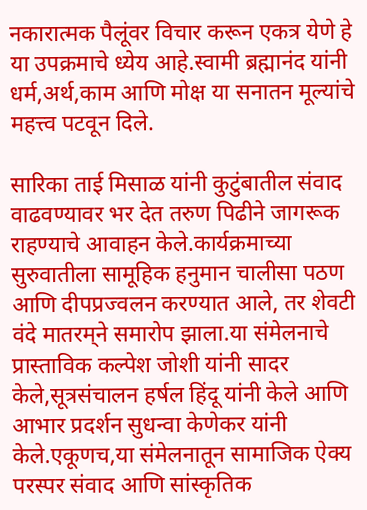नकारात्मक पैलूंवर विचार करून एकत्र येणे हे या उपक्रमाचे ध्येय आहे.स्वामी ब्रह्मानंद यांनी धर्म,अर्थ,काम आणि मोक्ष या सनातन मूल्यांचे महत्त्व पटवून दिले.

सारिका ताई मिसाळ यांनी कुटुंबातील संवाद वाढवण्यावर भर देत तरुण पिढीने जागरूक राहण्याचे आवाहन केले.कार्यक्रमाच्या सुरुवातीला सामूहिक हनुमान चालीसा पठण आणि दीपप्रज्वलन करण्यात आले, तर शेवटी वंदे मातरम्‌ने समारोप झाला.या संमेलनाचे प्रास्ताविक कल्पेश जोशी यांनी सादर केले,सूत्रसंचालन हर्षल हिंदू यांनी केले आणि आभार प्रदर्शन सुधन्वा केणेकर यांनी केले.एकूणच,या संमेलनातून सामाजिक ऐक्य परस्पर संवाद आणि सांस्कृतिक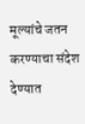मूल्यांचे जतन करण्याचा संदेश देण्यात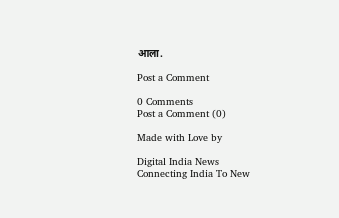आला.

Post a Comment

0 Comments
Post a Comment (0)

Made with Love by

Digital India News
Connecting India To New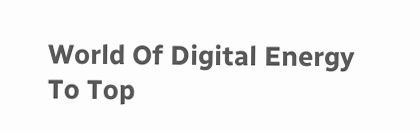World Of Digital Energy
To Top